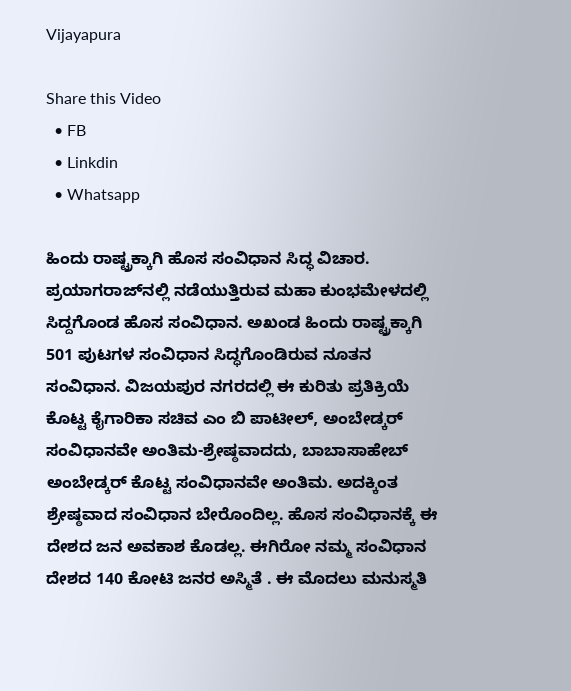Vijayapura

Share this Video
  • FB
  • Linkdin
  • Whatsapp

ಹಿಂದು ರಾಷ್ಟ್ರಕ್ಕಾಗಿ ಹೊಸ ಸಂವಿಧಾನ ಸಿದ್ಧ ವಿಚಾರ. ಪ್ರಯಾಗರಾಜ್‌ನಲ್ಲಿ ನಡೆಯುತ್ತಿರುವ ಮಹಾ ಕುಂಭಮೇಳದಲ್ಲಿ ಸಿದ್ದಗೊಂಡ ಹೊಸ ಸಂವಿಧಾನ. ಅಖಂಡ ಹಿಂದು ರಾಷ್ಟ್ರಕ್ಕಾಗಿ 501 ಪುಟಗಳ ಸಂವಿಧಾನ ಸಿದ್ಧಗೊಂಡಿರುವ ನೂತನ ಸಂವಿಧಾನ. ವಿಜಯಪುರ ನಗರದಲ್ಲಿ ಈ ಕುರಿತು ಪ್ರತಿಕ್ರಿಯೆ ಕೊಟ್ಟ ಕೈಗಾರಿಕಾ ಸಚಿವ ಎಂ ಬಿ ಪಾಟೀಲ್, ಅಂಬೇಡ್ಕರ್ ಸಂವಿಧಾನವೇ ಅಂತಿಮ-ಶ್ರೇಷ್ಠವಾದದು, ಬಾಬಾಸಾಹೇಬ್ ಅಂಬೇಡ್ಕರ್ ಕೊಟ್ಟ ಸಂವಿಧಾನವೇ ಅಂತಿಮ. ಅದಕ್ಕಿಂತ ಶ್ರೇಷ್ಠವಾದ ಸಂವಿಧಾನ ಬೇರೊಂದಿಲ್ಲ. ಹೊಸ ಸಂವಿಧಾನಕ್ಕೆ ಈ ದೇಶದ ಜನ ಅವಕಾಶ ಕೊಡಲ್ಲ. ಈಗಿರೋ ನಮ್ಮ ಸಂವಿಧಾನ ದೇಶದ 140 ಕೋಟಿ ಜನರ ಅಸ್ಮಿತೆ . ಈ ಮೊದಲು ಮನುಸ್ಮತಿ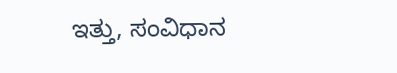ಇತ್ತು, ಸಂವಿಧಾನ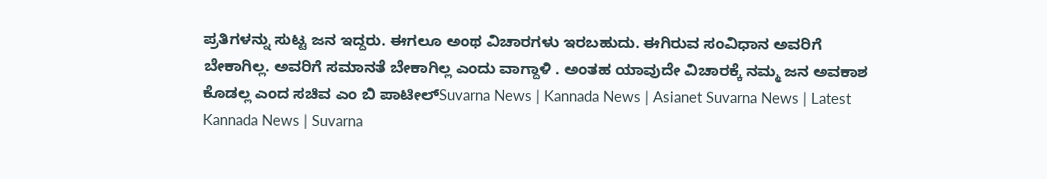ಪ್ರತಿಗಳನ್ನು ಸುಟ್ಟ ಜನ ಇದ್ದರು. ಈಗಲೂ ಅಂಥ ವಿಚಾರಗಳು ಇರಬಹುದು. ಈಗಿರುವ ಸಂವಿಧಾನ ಅವರಿಗೆ ಬೇಕಾಗಿಲ್ಲ. ಅವರಿಗೆ ಸಮಾನತೆ ಬೇಕಾಗಿಲ್ಲ ಎಂದು ವಾಗ್ದಾಳಿ . ಅಂತಹ ಯಾವುದೇ ವಿಚಾರಕ್ಕೆ ನಮ್ಮ ಜನ ಅವಕಾಶ ಕೊಡಲ್ಲ ಎಂದ ಸಚಿವ ಎಂ ಬಿ ಪಾಟೀಲ್Suvarna News | Kannada News | Asianet Suvarna News | Latest Kannada News | Suvarna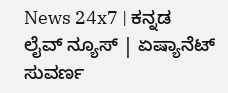News 24x7 | ಕನ್ನಡ ಲೈವ್ ನ್ಯೂಸ್ | ಏಷ್ಯಾನೆಟ್ ಸುವರ್ಣ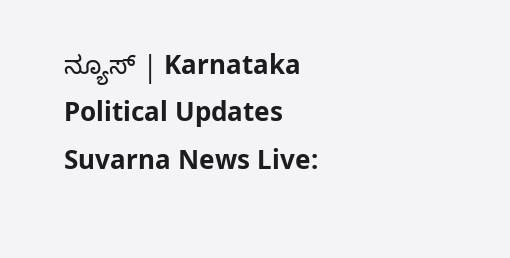ನ್ಯೂಸ್ | Karnataka Political Updates Suvarna News Live: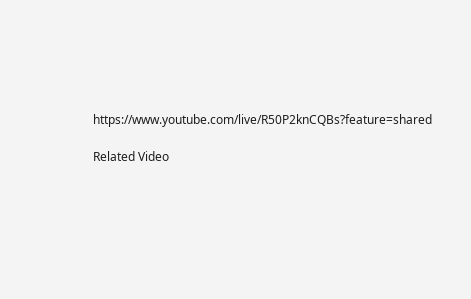https://www.youtube.com/live/R50P2knCQBs?feature=shared

Related Video